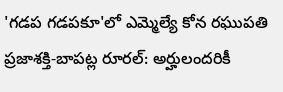'గడప గడపకూ'లో ఎమ్మెల్యే కోన రఘుపతి
ప్రజాశక్తి-బాపట్ల రూరల్: అర్హులందరికీ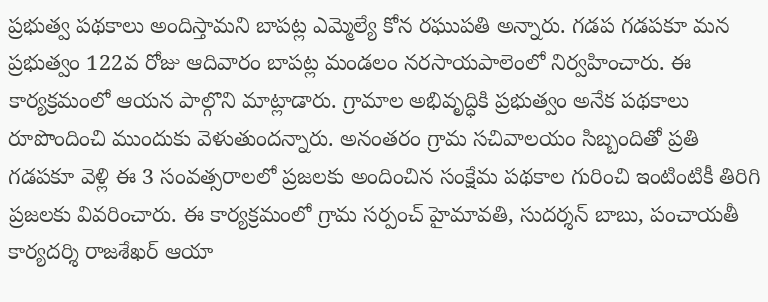ప్రభుత్వ పథకాలు అందిస్తామని బాపట్ల ఎమ్మెల్యే కోన రఘుపతి అన్నారు. గడప గడపకూ మన ప్రభుత్వం 122వ రోజు ఆదివారం బాపట్ల మండలం నరసాయపాలెంలో నిర్వహించారు. ఈ కార్యక్రమంలో ఆయన పాల్గొని మాట్లాడారు. గ్రామాల అభివృద్ధికి ప్రభుత్వం అనేక పథకాలు రూపొందించి ముందుకు వెళుతుందన్నారు. అనంతరం గ్రామ సచివాలయం సిబ్బందితో ప్రతి గడపకూ వెళ్లి ఈ 3 సంవత్సరాలలో ప్రజలకు అందించిన సంక్షేమ పథకాల గురించి ఇంటింటికీ తిరిగి ప్రజలకు వివరించారు. ఈ కార్యక్రమంలో గ్రామ సర్పంచ్ హైమావతి, సుదర్శన్ బాబు, పంచాయతీ కార్యదర్శి రాజశేఖర్ ఆయా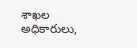శాఖల అధికారులు,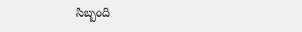సిబ్బంది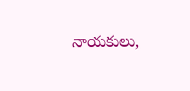నాయకులు,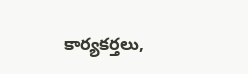కార్యకర్తలు,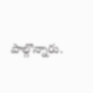పాల్గొన్నారు.